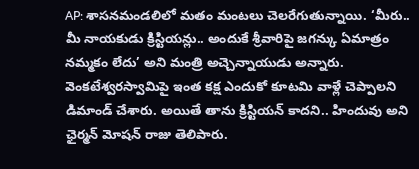AP: శాసనమండలిలో మతం మంటలు చెలరేగుతున్నాయి. ‘మీరు.. మీ నాయకుడు క్రిస్టియన్లు.. అందుకే శ్రీవారిపై జగన్కు ఏమాత్రం నమ్మకం లేదు’ అని మంత్రి అచ్చెన్నాయుడు అన్నారు. వెంకటేశ్వరస్వామిపై ఇంత కక్ష ఎందుకో కూటమి వాళ్లే చెప్పాలని డిమాండ్ చేశారు. అయితే తాను క్రిస్టియన్ కాదని.. హిందువు అని ఛైర్మన్ మోషన్ రాజు తెలిపారు.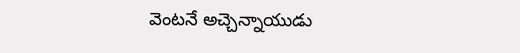వెంటనే అచ్చెన్నాయుడు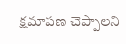క్షమాపణ చెప్పాలని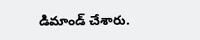డిమాండ్ చేశారు.